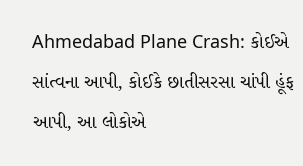Ahmedabad Plane Crash: કોઈએ સાંત્વના આપી, કોઈકે છાતીસરસા ચાંપી હૂંફ આપી, આ લોકોએ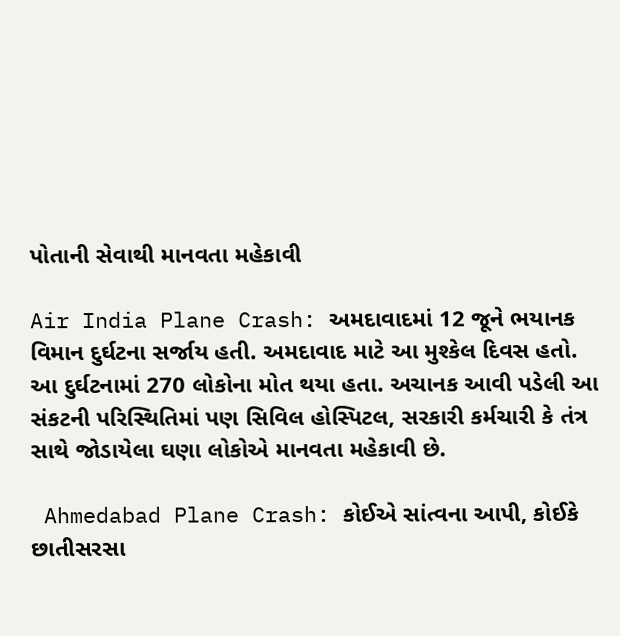પોતાની સેવાથી માનવતા મહેકાવી

Air India Plane Crash: અમદાવાદમાં 12 જૂને ભયાનક વિમાન દુર્ઘટના સર્જાય હતી. અમદાવાદ માટે આ મુશ્કેલ દિવસ હતો. આ દુર્ઘટનામાં 270 લોકોના મોત થયા હતા. અચાનક આવી પડેલી આ સંકટની પરિસ્થિતિમાં પણ સિવિલ હોસ્પિટલ, સરકારી કર્મચારી કે તંત્ર સાથે જોડાયેલા ઘણા લોકોએ માનવતા મહેકાવી છે.

 Ahmedabad Plane Crash: કોઈએ સાંત્વના આપી, કોઈકે છાતીસરસા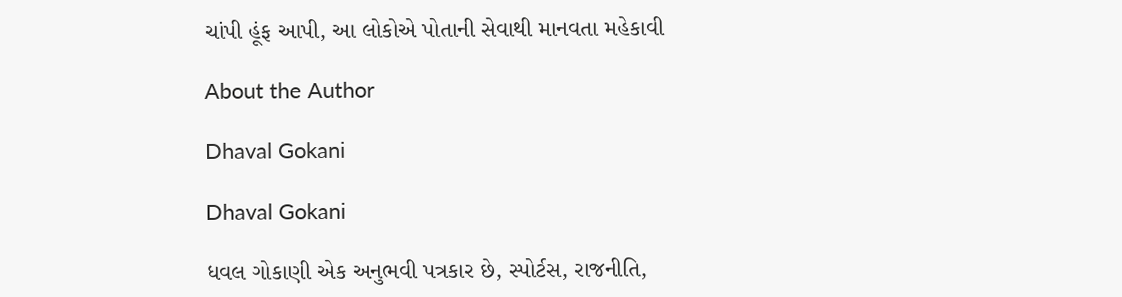ચાંપી હૂંફ આપી, આ લોકોએ પોતાની સેવાથી માનવતા મહેકાવી

About the Author

Dhaval Gokani

Dhaval Gokani

ધવલ ગોકાણી એક અનુભવી પત્રકાર છે, સ્પોર્ટસ, રાજનીતિ,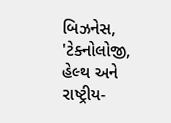બિઝનેસ, 'ટેક્નોલોજી, હેલ્થ અને રાષ્ટ્રીય-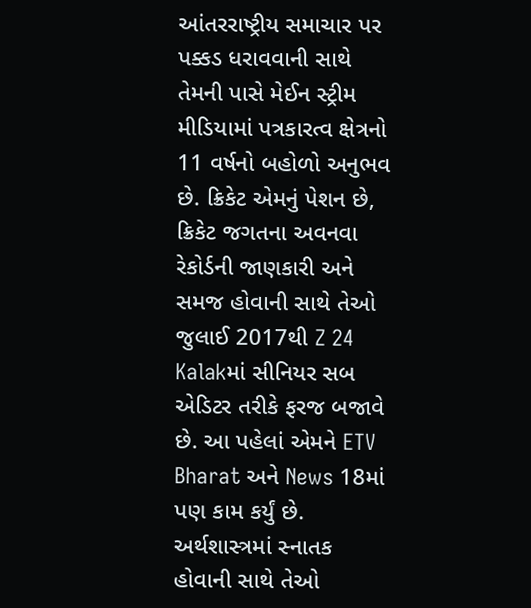આંતરરાષ્ટ્રીય સમાચાર પર પક્કડ ધરાવવાની સાથે તેમની પાસે મેઈન સ્ટ્રીમ મીડિયામાં પત્રકારત્વ ક્ષેત્રનો 11 વર્ષનો બહોળો અનુભવ છે. ક્રિકેટ એમનું પેશન છે, ક્રિકેટ જગતના અવનવા રેકોર્ડની જાણકારી અને સમજ હોવાની સાથે તેઓ જુલાઈ 2017થી Z 24 Kalakમાં સીનિયર સબ એડિટર તરીકે ફરજ બજાવે છે. આ પહેલાં એમને ETV Bharat અને News 18માં પણ કામ કર્યું છે. અર્થશાસ્ત્રમાં સ્નાતક હોવાની સાથે તેઓ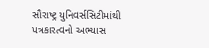સૌરાષ્ટ્ર યુનિવર્સસિટીમાંથી પત્રકારત્વનો અભ્યાસ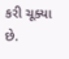કરી ચૂક્યા છે.